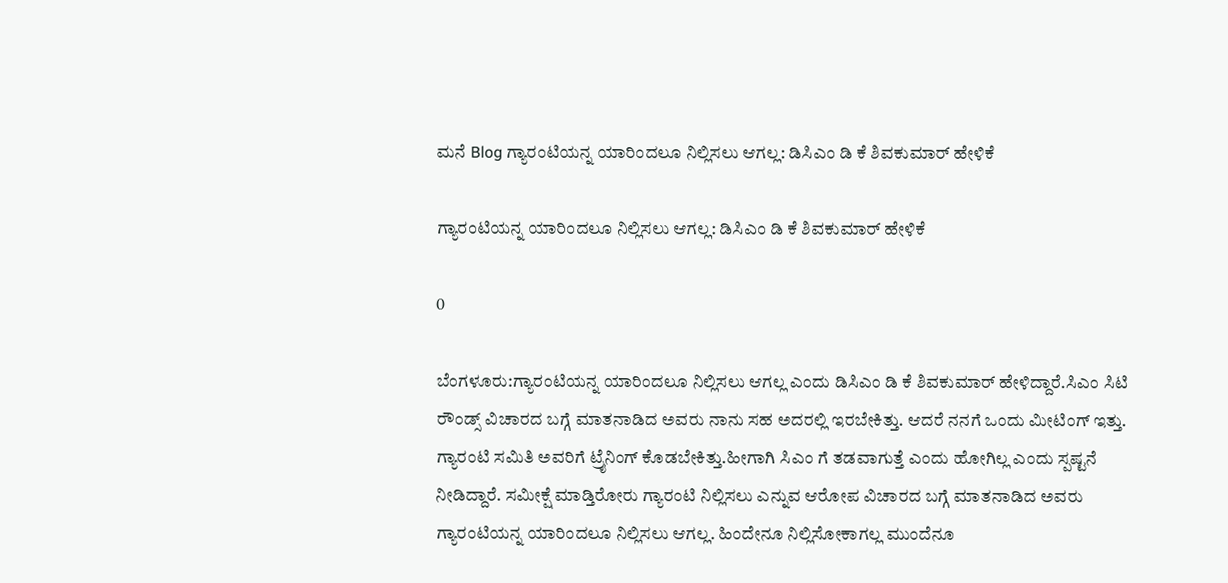ಮನೆ Blog ಗ್ಯಾರಂಟಿಯನ್ನ ಯಾರಿಂದಲೂ ನಿಲ್ಲಿಸಲು ಆಗಲ್ಲ: ಡಿಸಿಎಂ ಡಿ ಕೆ ಶಿವಕುಮಾರ್ ಹೇಳಿಕೆ

ಗ್ಯಾರಂಟಿಯನ್ನ ಯಾರಿಂದಲೂ ನಿಲ್ಲಿಸಲು ಆಗಲ್ಲ: ಡಿಸಿಎಂ ಡಿ ಕೆ ಶಿವಕುಮಾರ್ ಹೇಳಿಕೆ

0

ಬೆಂಗಳೂರು:ಗ್ಯಾರಂಟಿಯನ್ನ ಯಾರಿಂದಲೂ ನಿಲ್ಲಿಸಲು ಆಗಲ್ಲ ಎಂದು ಡಿಸಿಎಂ ಡಿ ಕೆ ಶಿವಕುಮಾರ್ ಹೇಳಿದ್ದಾರೆ.ಸಿಎಂ ಸಿಟಿ ರೌಂಡ್ಸ್ ವಿಚಾರದ ಬಗ್ಗೆ ಮಾತನಾಡಿದ ಅವರು ನಾನು ಸಹ ಅದರಲ್ಲಿ ಇರಬೇಕಿತ್ತು. ಆದರೆ ನನಗೆ ಒಂದು ಮೀಟಿಂಗ್ ಇತ್ತು. ಗ್ಯಾರಂಟಿ ಸಮಿತಿ ಅವರಿಗೆ ಟ್ರೈನಿಂಗ್ ಕೊಡಬೇಕಿತ್ತು.ಹೀಗಾಗಿ ಸಿಎಂ ಗೆ ತಡವಾಗುತ್ತೆ ಎಂದು‌ ಹೋಗಿಲ್ಲ ಎಂದು ಸ್ಪಷ್ಟನೆ ನೀಡಿದ್ದಾರೆ. ಸಮೀಕ್ಷೆ ಮಾಡ್ತಿರೋರು ಗ್ಯಾರಂಟಿ ನಿಲ್ಲಿಸಲು ಎನ್ನುವ ಆರೋಪ ವಿಚಾರದ ಬಗ್ಗೆ ಮಾತನಾಡಿದ ಅವರು ಗ್ಯಾರಂಟಿಯನ್ನ ಯಾರಿಂದಲೂ ನಿಲ್ಲಿಸಲು ಆಗಲ್ಲ. ಹಿಂದೇನೂ ನಿಲ್ಲಿಸೋಕಾಗಲ್ಲ ಮುಂದೆನೂ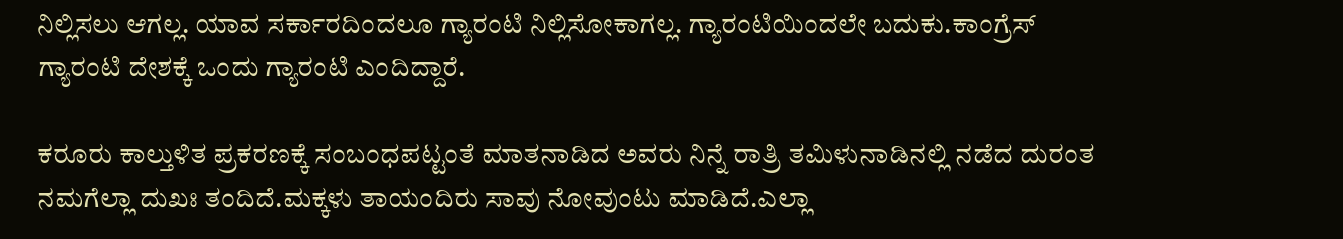ನಿಲ್ಲಿಸಲು ಆಗಲ್ಲ. ಯಾವ ಸರ್ಕಾರದಿಂದಲೂ ಗ್ಯಾರಂಟಿ‌ ನಿಲ್ಲಿಸೋಕಾಗಲ್ಲ. ಗ್ಯಾರಂಟಿಯಿಂದಲೇ ಬದುಕು.ಕಾಂಗ್ರೆಸ್ ಗ್ಯಾರಂಟಿ ದೇಶಕ್ಕೆ ಒಂದು ಗ್ಯಾರಂಟಿ ಎಂದಿದ್ದಾರೆ.

ಕರೂರು ಕಾಲ್ತುಳಿತ ಪ್ರಕರಣಕ್ಕೆ ಸಂಬಂಧಪಟ್ಟಂತೆ ಮಾತನಾಡಿದ ಅವರು ನಿನ್ನೆ ರಾತ್ರಿ ತಮಿಳುನಾಡಿನಲ್ಲಿ ನಡೆದ ದುರಂತ ನಮಗೆಲ್ಲಾ ದುಖಃ ತಂದಿದೆ.ಮಕ್ಕಳು ತಾಯಂದಿರು ಸಾವು ನೋವುಂಟು ಮಾಡಿದೆ.ಎಲ್ಲಾ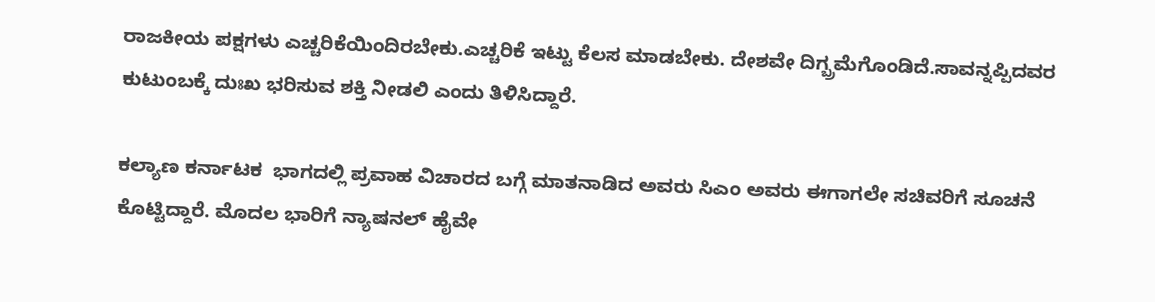ರಾಜಕೀಯ ಪಕ್ಷಗಳು ಎಚ್ಚರಿಕೆಯಿಂದಿರಬೇಕು.ಎಚ್ಚರಿಕೆ ಇಟ್ಟು ಕೆಲಸ ಮಾಡಬೇಕು. ದೇಶವೇ ದಿಗ್ಬ್ರಮೆಗೊಂಡಿದೆ.ಸಾವನ್ನಪ್ಪಿದವರ ಕುಟುಂಬಕ್ಕೆ ದುಃಖ ಭರಿಸುವ ಶಕ್ತಿ ನೀಡಲಿ ಎಂದು ತಿಳಿಸಿದ್ದಾರೆ.

ಕಲ್ಯಾಣ ಕರ್ನಾಟಕ  ಭಾಗದಲ್ಲಿ ಪ್ರವಾಹ ವಿಚಾರದ ಬಗ್ಗೆ ಮಾತನಾಡಿದ ಅವರು ಸಿಎಂ ಅವರು ಈಗಾಗಲೇ ಸಚಿವರಿಗೆ ಸೂಚನೆ ಕೊಟ್ಟಿದ್ದಾರೆ. ಮೊದಲ ಭಾರಿಗೆ ನ್ಯಾಷನಲ್ ಹೈವೇ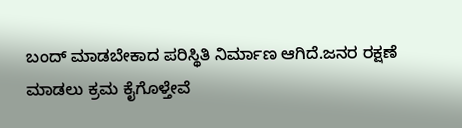ಬಂದ್ ಮಾಡಬೇಕಾದ ಪರಿಸ್ಥಿತಿ ನಿರ್ಮಾಣ ಆಗಿದೆ.ಜನರ ರಕ್ಷಣೆ ಮಾಡಲು ಕ್ರಮ ಕೈಗೊಳ್ತೇವೆ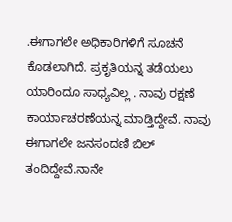.ಈಗಾಗಲೇ ಅಧಿಕಾರಿಗಳಿಗೆ ಸೂಚನೆ ಕೊಡಲಾಗಿದೆ. ಪ್ರಕೃತಿಯನ್ನ ತಡೆಯಲು ಯಾರಿಂದೂ ಸಾಧ್ಯವಿಲ್ಲ . ನಾವು ರಕ್ಷಣೆ ಕಾರ್ಯಾಚರಣೆಯನ್ನ ಮಾಡ್ತಿದ್ದೇವೆ. ನಾವು ಈಗಾಗಲೇ ಜನಸಂದಣಿ ಬಿಲ್ ತಂದಿದ್ದೇವೆ.ನಾನೇ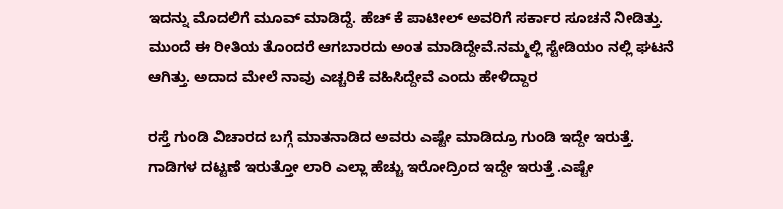ಇದನ್ನು ಮೊದಲಿಗೆ‌ ಮೂವ್ ಮಾಡಿದ್ದೆ. ಹೆಚ್ ಕೆ ಪಾಟೀಲ್ ಅವರಿಗೆ ಸರ್ಕಾರ ಸೂಚನೆ ನೀಡಿತ್ತು. ಮುಂದೆ ಈ ರೀತಿಯ ತೊಂದರೆ ಆಗಬಾರದು ಅಂತ ಮಾಡಿದ್ದೇವೆ.ನಮ್ಮಲ್ಲಿ ಸ್ಟೇಡಿಯಂ ನಲ್ಲಿ ಘಟನೆ ಆಗಿತ್ತು. ಅದಾದ ಮೇಲೆ ನಾವು ಎಚ್ಚರಿಕೆ ವಹಿಸಿದ್ದೇವೆ ಎಂದು ಹೇಳಿದ್ದಾರ

ರಸ್ತೆ ಗುಂಡಿ ವಿಚಾರದ ಬಗ್ಗೆ ಮಾತನಾಡಿದ ಅವರು ಎಷ್ಟೇ ಮಾಡಿದ್ರೂ ಗುಂಡಿ ಇದ್ದೇ ಇರುತ್ತೆ. ಗಾಡಿಗಳ ದಟ್ಟಣೆ ಇರುತ್ತೋ ಲಾರಿ ಎಲ್ಲಾ ಹೆಚ್ಚು ಇರೋದ್ರಿಂದ ಇದ್ದೇ ಇರುತ್ತೆ .ಎಷ್ಟೇ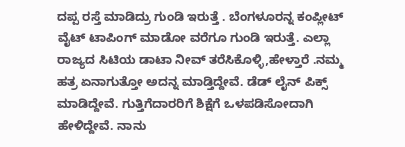ದಪ್ಪ‌ ರಸ್ತೆ ಮಾಡಿದ್ರು ಗುಂಡಿ ಇರುತ್ತೆ . ಬೆಂಗಳೂರನ್ನ ಕಂಪ್ಲೀಟ್ ವೈಟ್ ಟಾಪಿಂಗ್ ಮಾಡೋ ವರೆಗೂ ಗುಂಡಿ ಇರುತ್ತೆ. ಎಲ್ಲಾ ರಾಜ್ಯದ ಸಿಟಿಯ ಡಾಟಾ ನೀವ್ ತರೆಸಿಕೊಳ್ಳಿ,ಹೇಳ್ತಾರೆ .ನಮ್ಮ ಹತ್ರ ಏನಾಗುತ್ತೋ ಅದನ್ನ ಮಾಡ್ತಿದ್ದೇವೆ. ಡೆಡ್ ಲೈನ್ ಪಿಕ್ಸ್ ಮಾಡಿದ್ದೇವೆ. ಗುತ್ತಿಗೆದಾರರಿಗೆ ಶಿಕ್ಷೆಗೆ ಒಳಪಡಿಸೋದಾಗಿ ಹೇಳಿದ್ದೇವೆ. ನಾನು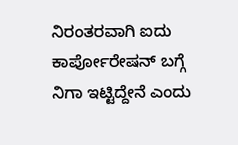ನಿರಂತರವಾಗಿ ಐದು ಕಾರ್ಪೋರೇಷನ್ ಬಗ್ಗೆ ನಿಗಾ ಇಟ್ಟಿದ್ದೇನೆ ಎಂದು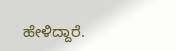ಹೇಳಿದ್ದಾರೆ.